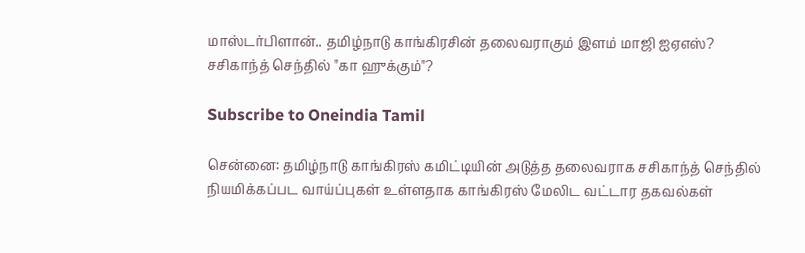மாஸ்டர்பிளான்.. தமிழ்நாடு காங்கிரசின் தலைவராகும் இளம் மாஜி ஐஏஎஸ்? சசிகாந்த் செந்தில் "கா ஹுக்கும்"?

Subscribe to Oneindia Tamil

சென்னை: தமிழ்நாடு காங்கிரஸ் கமிட்டியின் அடுத்த தலைவராக சசிகாந்த் செந்தில் நியமிக்கப்பட வாய்ப்புகள் உள்ளதாக காங்கிரஸ் மேலிட வட்டார தகவல்கள்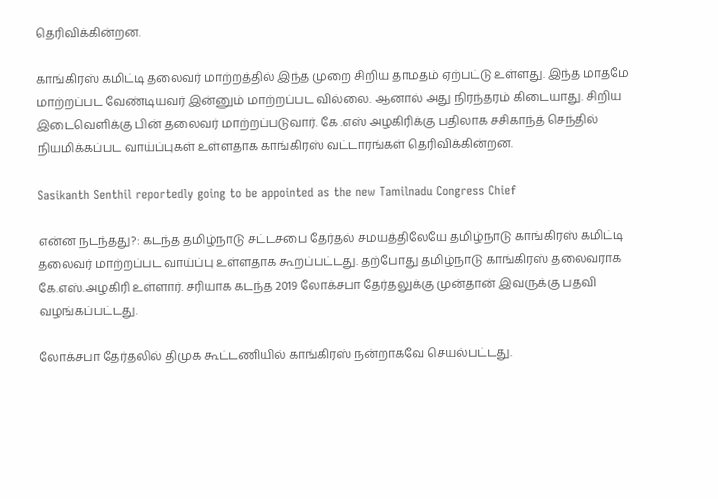தெரிவிக்கின்றன.

காங்கிரஸ் கமிட்டி தலைவர் மாற்றத்தில் இந்த முறை சிறிய தாமதம் ஏற்பட்டு உள்ளது. இந்த மாதமே மாற்றப்பட வேண்டியவர் இன்னும் மாற்றப்பட வில்லை. ஆனால் அது நிரந்தரம் கிடையாது. சிறிய இடைவெளிக்கு பின் தலைவர் மாற்றப்படுவார். கே .எஸ் அழகிரிக்கு பதிலாக சசிகாந்த் செந்தில் நியமிக்கப்பட வாய்ப்புகள் உள்ளதாக காங்கிரஸ் வட்டாரங்கள் தெரிவிக்கின்றன.

Sasikanth Senthil reportedly going to be appointed as the new Tamilnadu Congress Chief

என்ன நடந்தது?: கடந்த தமிழ்நாடு சட்டசபை தேர்தல் சமயத்திலேயே தமிழ்நாடு காங்கிரஸ் கமிட்டி தலைவர் மாற்றப்பட வாய்ப்பு உள்ளதாக கூறப்பட்டது. தற்போது தமிழ்நாடு காங்கிரஸ் தலைவராக கே.எஸ்.அழகிரி உள்ளார். சரியாக கடந்த 2019 லோக்சபா தேர்தலுக்கு முன்தான் இவருக்கு பதவி வழங்கப்பட்டது.

லோக்சபா தேர்தலில் திமுக கூட்டணியில் காங்கிரஸ் நன்றாகவே செயல்பட்டது.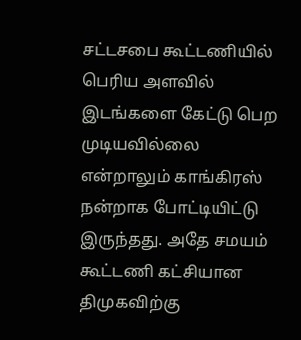சட்டசபை கூட்டணியில் பெரிய அளவில் இடங்களை கேட்டு பெற முடியவில்லை என்றாலும் காங்கிரஸ் நன்றாக போட்டியிட்டு இருந்தது. அதே சமயம் கூட்டணி கட்சியான திமுகவிற்கு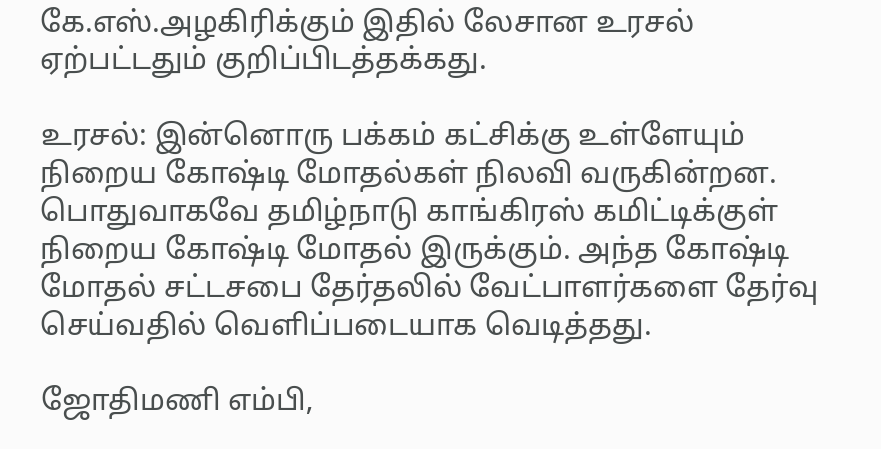கே.எஸ்.அழகிரிக்கும் இதில் லேசான உரசல் ஏற்பட்டதும் குறிப்பிடத்தக்கது.

உரசல்: இன்னொரு பக்கம் கட்சிக்கு உள்ளேயும் நிறைய கோஷ்டி மோதல்கள் நிலவி வருகின்றன. பொதுவாகவே தமிழ்நாடு காங்கிரஸ் கமிட்டிக்குள் நிறைய கோஷ்டி மோதல் இருக்கும். அந்த கோஷ்டி மோதல் சட்டசபை தேர்தலில் வேட்பாளர்களை தேர்வு செய்வதில் வெளிப்படையாக வெடித்தது.

ஜோதிமணி எம்பி,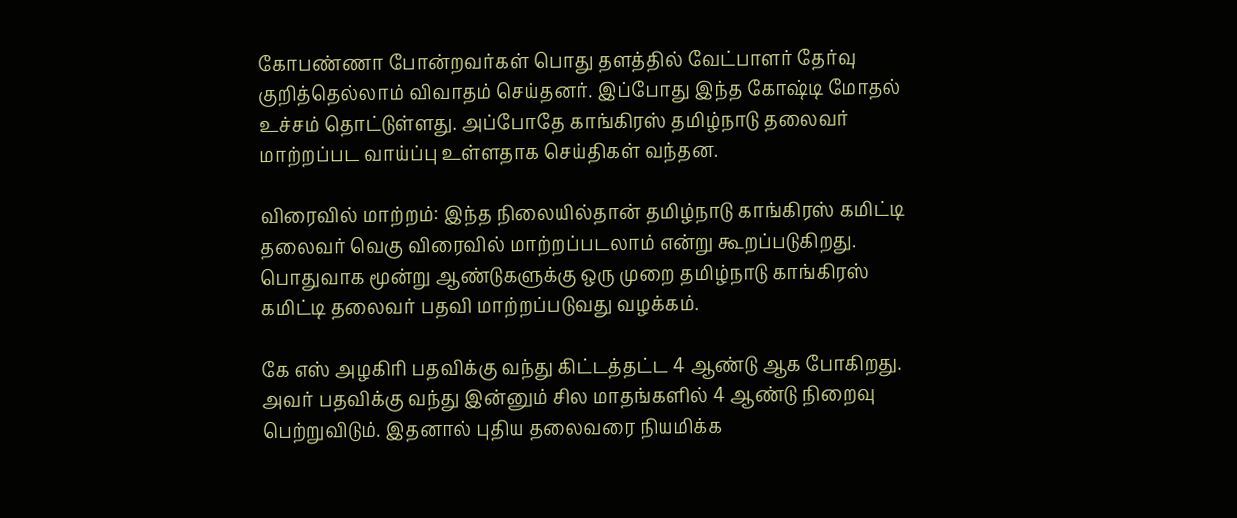கோபண்ணா போன்றவர்கள் பொது தளத்தில் வேட்பாளர் தேர்வு குறித்தெல்லாம் விவாதம் செய்தனர். இப்போது இந்த கோஷ்டி மோதல் உச்சம் தொட்டுள்ளது. அப்போதே காங்கிரஸ் தமிழ்நாடு தலைவர் மாற்றப்பட வாய்ப்பு உள்ளதாக செய்திகள் வந்தன.

விரைவில் மாற்றம்: இந்த நிலையில்தான் தமிழ்நாடு காங்கிரஸ் கமிட்டி தலைவர் வெகு விரைவில் மாற்றப்படலாம் என்று கூறப்படுகிறது. பொதுவாக மூன்று ஆண்டுகளுக்கு ஒரு முறை தமிழ்நாடு காங்கிரஸ் கமிட்டி தலைவர் பதவி மாற்றப்படுவது வழக்கம்.

கே எஸ் அழகிரி பதவிக்கு வந்து கிட்டத்தட்ட 4 ஆண்டு ஆக போகிறது. அவர் பதவிக்கு வந்து இன்னும் சில மாதங்களில் 4 ஆண்டு நிறைவு பெற்றுவிடும். இதனால் புதிய தலைவரை நியமிக்க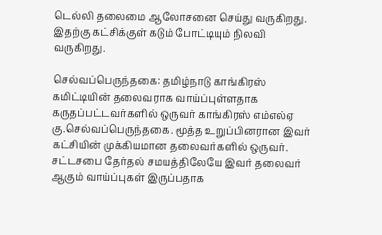டெல்லி தலைமை ஆலோசனை செய்து வருகிறது. இதற்கு கட்சிக்குள் கடும் போட்டியும் நிலவி வருகிறது.

செல்வப்பெருந்தகை: தமிழ்நாடு காங்கிரஸ் கமிட்டியின் தலைவராக வாய்ப்புள்ளதாக கருதப்பட்டவர்களில் ஒருவர் காங்கிரஸ் எம்எல்ஏ கு.செல்வப்பெருந்தகை. மூத்த உறுப்பினரான இவர் கட்சியின் முக்கியமான தலைவர்களில் ஒருவர். சட்டசபை தேர்தல் சமயத்திலேயே இவர் தலைவர் ஆகும் வாய்ப்புகள் இருப்பதாக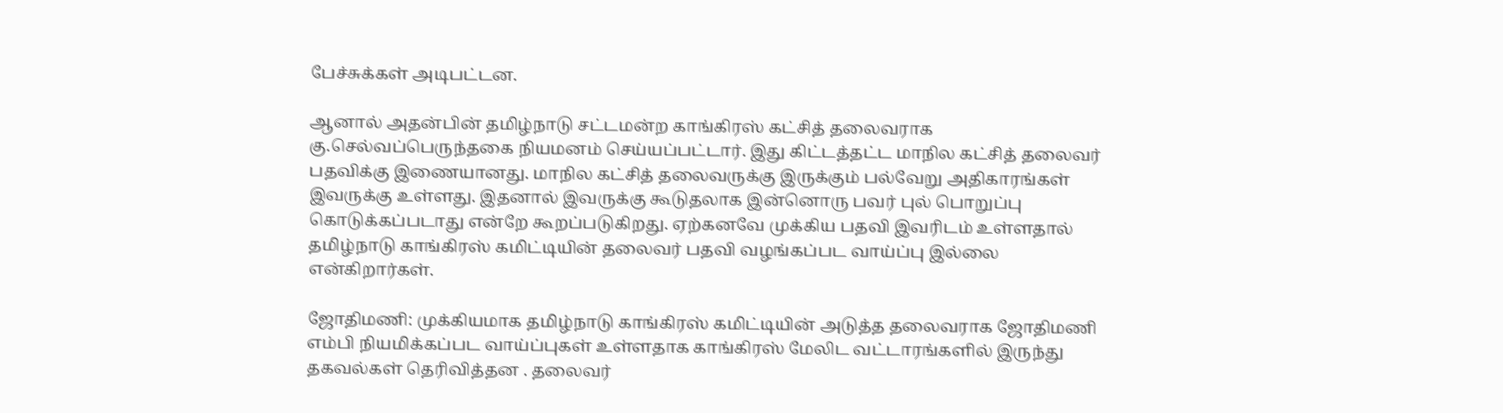பேச்சுக்கள் அடிபட்டன.

ஆனால் அதன்பின் தமிழ்நாடு சட்டமன்ற காங்கிரஸ் கட்சித் தலைவராக கு.செல்வப்பெருந்தகை நியமனம் செய்யப்பட்டார். இது கிட்டத்தட்ட மாநில கட்சித் தலைவர் பதவிக்கு இணையானது. மாநில கட்சித் தலைவருக்கு இருக்கும் பல்வேறு அதிகாரங்கள் இவருக்கு உள்ளது. இதனால் இவருக்கு கூடுதலாக இன்னொரு பவர் புல் பொறுப்பு கொடுக்கப்படாது என்றே கூறப்படுகிறது. ஏற்கனவே முக்கிய பதவி இவரிடம் உள்ளதால் தமிழ்நாடு காங்கிரஸ் கமிட்டியின் தலைவர் பதவி வழங்கப்பட வாய்ப்பு இல்லை என்கிறார்கள்.

ஜோதிமணி: முக்கியமாக தமிழ்நாடு காங்கிரஸ் கமிட்டியின் அடுத்த தலைவராக ஜோதிமணி எம்பி நியமிக்கப்பட வாய்ப்புகள் உள்ளதாக காங்கிரஸ் மேலிட வட்டாரங்களில் இருந்து தகவல்கள் தெரிவித்தன . தலைவர்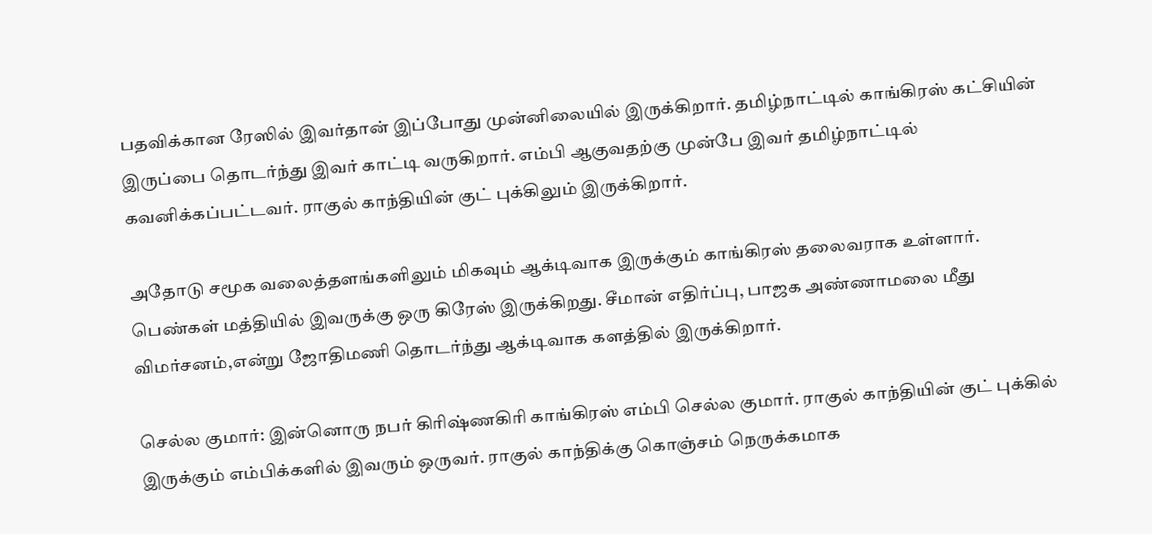பதவிக்கான ரேஸில் இவர்தான் இப்போது முன்னிலையில் இருக்கிறார். தமிழ்நாட்டில் காங்கிரஸ் கட்சியின் இருப்பை தொடர்ந்து இவர் காட்டி வருகிறார். எம்பி ஆகுவதற்கு முன்பே இவர் தமிழ்நாட்டில் கவனிக்கப்பட்டவர். ராகுல் காந்தியின் குட் புக்கிலும் இருக்கிறார்.

அதோடு சமூக வலைத்தளங்களிலும் மிகவும் ஆக்டிவாக இருக்கும் காங்கிரஸ் தலைவராக உள்ளார். பெண்கள் மத்தியில் இவருக்கு ஒரு கிரேஸ் இருக்கிறது. சீமான் எதிர்ப்பு, பாஜக அண்ணாமலை மீது விமர்சனம்,என்று ஜோதிமணி தொடர்ந்து ஆக்டிவாக களத்தில் இருக்கிறார்.

செல்ல குமார்: இன்னொரு நபர் கிரிஷ்ணகிரி காங்கிரஸ் எம்பி செல்ல குமார். ராகுல் காந்தியின் குட் புக்கில் இருக்கும் எம்பிக்களில் இவரும் ஒருவர். ராகுல் காந்திக்கு கொஞ்சம் நெருக்கமாக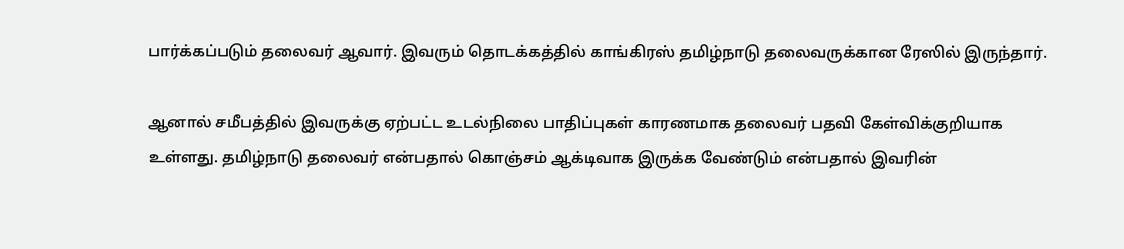பார்க்கப்படும் தலைவர் ஆவார். இவரும் தொடக்கத்தில் காங்கிரஸ் தமிழ்நாடு தலைவருக்கான ரேஸில் இருந்தார்.

ஆனால் சமீபத்தில் இவருக்கு ஏற்பட்ட உடல்நிலை பாதிப்புகள் காரணமாக தலைவர் பதவி கேள்விக்குறியாக உள்ளது. தமிழ்நாடு தலைவர் என்பதால் கொஞ்சம் ஆக்டிவாக இருக்க வேண்டும் என்பதால் இவரின்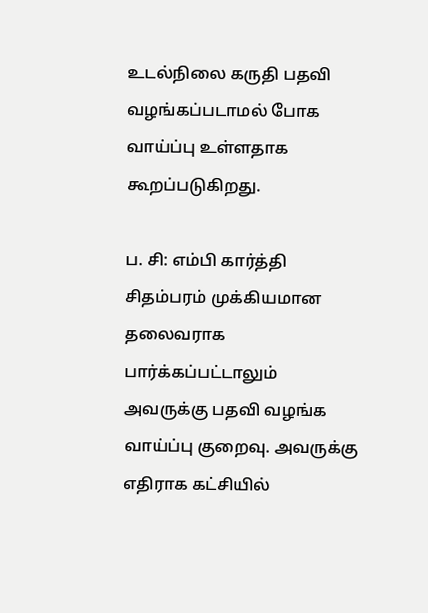உடல்நிலை கருதி பதவி வழங்கப்படாமல் போக வாய்ப்பு உள்ளதாக கூறப்படுகிறது.

ப. சி: எம்பி கார்த்தி சிதம்பரம் முக்கியமான தலைவராக பார்க்கப்பட்டாலும் அவருக்கு பதவி வழங்க வாய்ப்பு குறைவு. அவருக்கு எதிராக கட்சியில்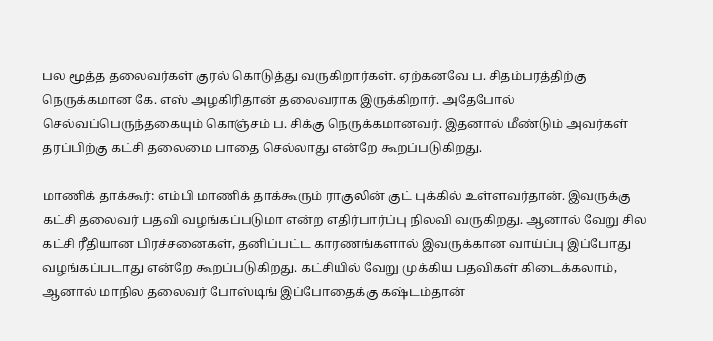பல மூத்த தலைவர்கள் குரல் கொடுத்து வருகிறார்கள். ஏற்கனவே ப. சிதம்பரத்திற்கு நெருக்கமான கே. எஸ் அழகிரிதான் தலைவராக இருக்கிறார். அதேபோல் செல்வப்பெருந்தகையும் கொஞ்சம் ப. சிக்கு நெருக்கமானவர். இதனால் மீண்டும் அவர்கள் தரப்பிற்கு கட்சி தலைமை பாதை செல்லாது என்றே கூறப்படுகிறது.

மாணிக் தாக்கூர்: எம்பி மாணிக் தாக்கூரும் ராகுலின் குட் புக்கில் உள்ளவர்தான். இவருக்கு கட்சி தலைவர் பதவி வழங்கப்படுமா என்ற எதிர்பார்ப்பு நிலவி வருகிறது. ஆனால் வேறு சில கட்சி ரீதியான பிரச்சனைகள், தனிப்பட்ட காரணங்களால் இவருக்கான வாய்ப்பு இப்போது வழங்கப்படாது என்றே கூறப்படுகிறது. கட்சியில் வேறு முக்கிய பதவிகள் கிடைக்கலாம், ஆனால் மாநில தலைவர் போஸ்டிங் இப்போதைக்கு கஷ்டம்தான்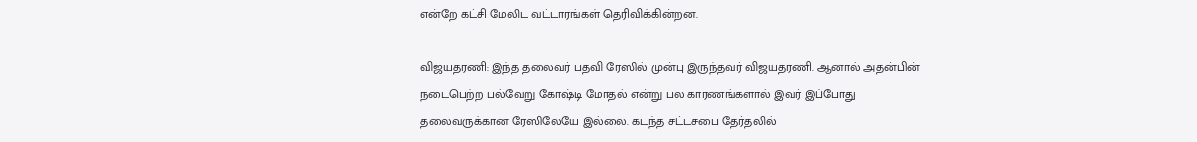என்றே கட்சி மேலிட வட்டாரங்கள் தெரிவிக்கின்றன.

விஜயதரணி: இந்த தலைவர் பதவி ரேஸில் முன்பு இருந்தவர் விஜயதரணி. ஆனால் அதன்பின் நடைபெற்ற பல்வேறு கோஷ்டி மோதல் என்று பல காரணங்களால் இவர் இப்போது தலைவருக்கான ரேஸிலேயே இல்லை. கடந்த சட்டசபை தேர்தலில்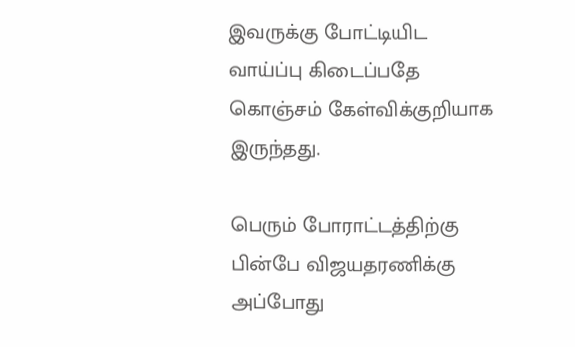இவருக்கு போட்டியிட வாய்ப்பு கிடைப்பதே கொஞ்சம் கேள்விக்குறியாக இருந்தது.

பெரும் போராட்டத்திற்கு பின்பே விஜயதரணிக்கு அப்போது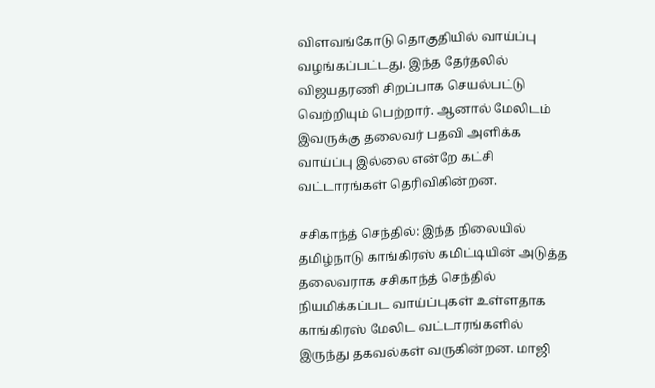விளவங்கோடு தொகுதியில் வாய்ப்பு வழங்கப்பட்டது. இந்த தேர்தலில் விஜயதரணி சிறப்பாக செயல்பட்டு வெற்றியும் பெற்றார். ஆனால் மேலிடம் இவருக்கு தலைவர் பதவி அளிக்க வாய்ப்பு இல்லை என்றே கட்சி வட்டாரங்கள் தெரிவிகின்றன.

சசிகாந்த் செந்தில்: இந்த நிலையில் தமிழ்நாடு காங்கிரஸ் கமிட்டியின் அடுத்த தலைவராக சசிகாந்த் செந்தில் நியமிக்கப்பட வாய்ப்புகள் உள்ளதாக காங்கிரஸ் மேலிட வட்டாரங்களில் இருந்து தகவல்கள் வருகின்றன. மாஜி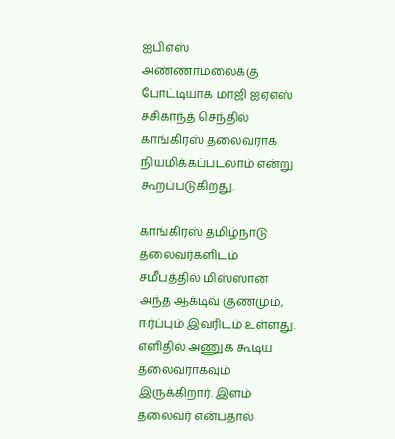ஐபிஎஸ் அண்ணாமலைக்கு போட்டியாக மாஜி ஐஏஎஸ் சசிகாந்த் செந்தில் காங்கிரஸ் தலைவராக நியமிக்கப்படலாம் என்று கூறப்படுகிறது.

காங்கிரஸ் தமிழ்நாடு தலைவர்களிடம் சமீபத்தில் மிஸ்ஸான அந்த ஆக்டிவ் குணமும், ஈர்ப்பும் இவரிடம் உள்ளது. எளிதில் அணுக கூடிய தலைவராகவும் இருக்கிறார். இளம் தலைவர் என்பதால்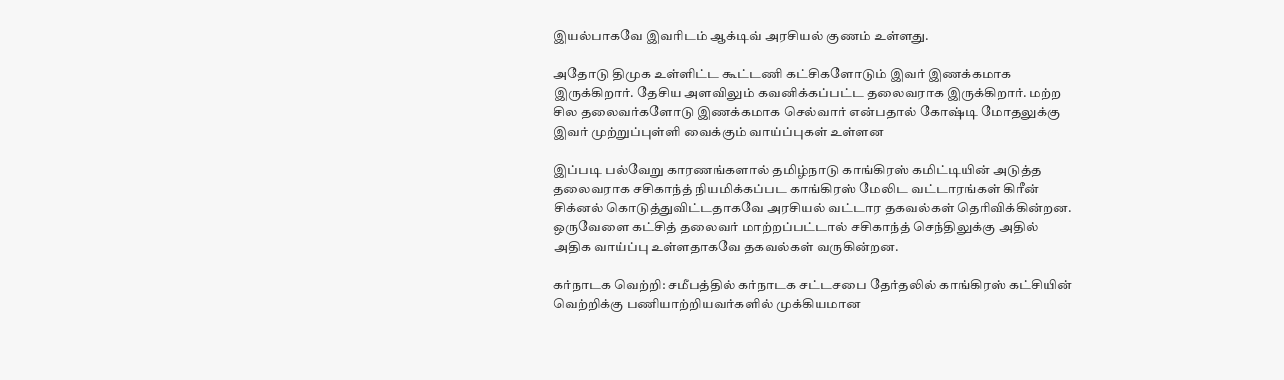இயல்பாகவே இவரிடம் ஆக்டிவ் அரசியல் குணம் உள்ளது.

அதோடு திமுக உள்ளிட்ட கூட்டணி கட்சிகளோடும் இவர் இணக்கமாக இருக்கிறார். தேசிய அளவிலும் கவனிக்கப்பட்ட தலைவராக இருக்கிறார். மற்ற சில தலைவர்களோடு இணக்கமாக செல்வார் என்பதால் கோஷ்டி மோதலுக்கு இவர் முற்றுப்புள்ளி வைக்கும் வாய்ப்புகள் உள்ளன

இப்படி பல்வேறு காரணங்களால் தமிழ்நாடு காங்கிரஸ் கமிட்டியின் அடுத்த தலைவராக சசிகாந்த் நியமிக்கப்பட காங்கிரஸ் மேலிட வட்டாரங்கள் கிரீன் சிக்னல் கொடுத்துவிட்டதாகவே அரசியல் வட்டார தகவல்கள் தெரிவிக்கின்றன. ஒருவேளை கட்சித் தலைவர் மாற்றப்பட்டால் சசிகாந்த் செந்திலுக்கு அதில் அதிக வாய்ப்பு உள்ளதாகவே தகவல்கள் வருகின்றன.

கர்நாடக வெற்றி: சமீபத்தில் கர்நாடக சட்டசபை தேர்தலில் காங்கிரஸ் கட்சியின் வெற்றிக்கு பணியாற்றியவர்களில் முக்கியமான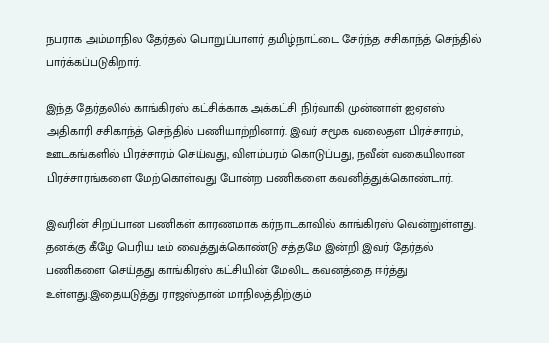நபராக அம்மாநில தேர்தல் பொறுப்பாளர் தமிழ்நாட்டை சேர்ந்த சசிகாந்த் செந்தில் பார்க்கப்படுகிறார்.

இந்த தேர்தலில் காங்கிரஸ் கட்சிக்காக அக்கட்சி நிர்வாகி முன்னாள் ஐஏஎஸ் அதிகாரி சசிகாந்த் செந்தில் பணியாற்றினார். இவர் சமூக வலைதள பிரச்சாரம், ஊடகங்களில் பிரச்சாரம் செய்வது, விளம்பரம் கொடுப்பது, நவீன் வகையிலான பிரச்சாரங்களை மேற்கொள்வது போன்ற பணிகளை கவனித்துக்கொண்டார்.

இவரின் சிறப்பான பணிகள் காரணமாக கர்நாடகாவில் காங்கிரஸ் வென்றுள்ளது. தனக்கு கீழே பெரிய டீம் வைத்துக்கொண்டு சத்தமே இன்றி இவர் தேர்தல் பணிகளை செய்தது காங்கிரஸ் கட்சியின் மேலிட கவனத்தை ஈர்த்து உள்ளது.இதையடுத்து ராஜஸ்தான் மாநிலத்திற்கும்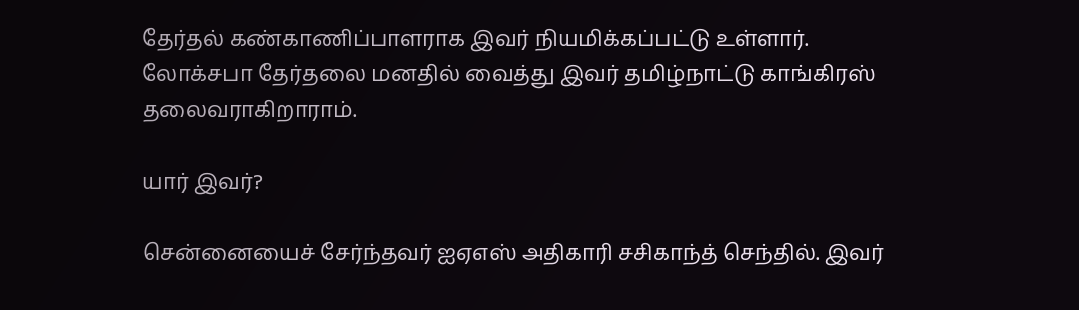தேர்தல் கண்காணிப்பாளராக இவர் நியமிக்கப்பட்டு உள்ளார். லோக்சபா தேர்தலை மனதில் வைத்து இவர் தமிழ்நாட்டு காங்கிரஸ் தலைவராகிறாராம்.

யார் இவர்?

சென்னையைச் சேர்ந்தவர் ஐஏஎஸ் அதிகாரி சசிகாந்த் செந்தில். இவர்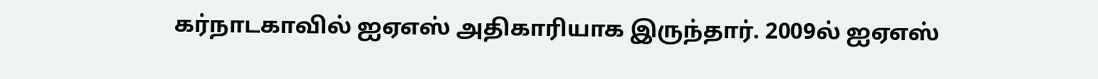கர்நாடகாவில் ஐஏஎஸ் அதிகாரியாக இருந்தார். 2009ல் ஐஏஎஸ்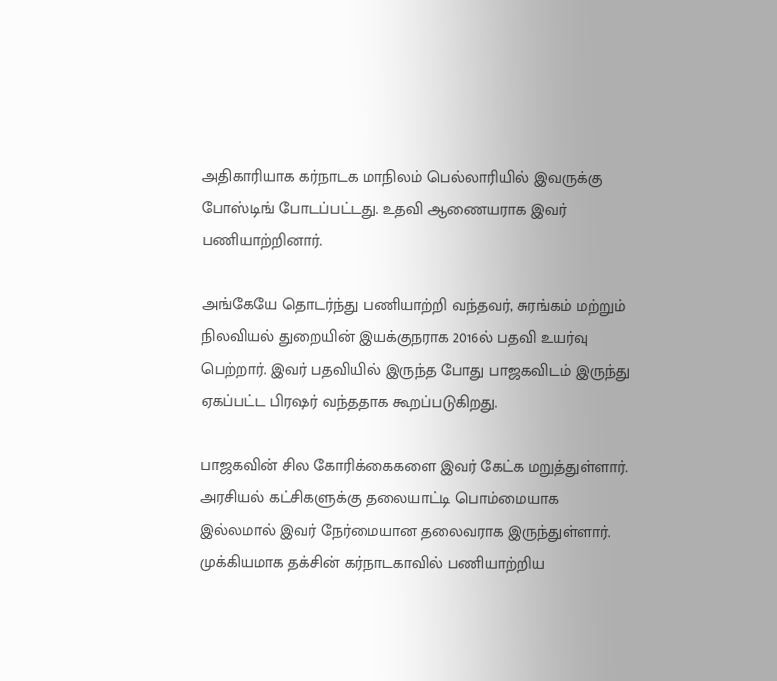அதிகாரியாக கர்நாடக மாநிலம் பெல்லாரியில் இவருக்கு போஸ்டிங் போடப்பட்டது. உதவி ஆணையராக இவர் பணியாற்றினார்.

அங்கேயே தொடர்ந்து பணியாற்றி வந்தவர், சுரங்கம் மற்றும் நிலவியல் துறையின் இயக்குநராக 2016ல் பதவி உயர்வு பெற்றார். இவர் பதவியில் இருந்த போது பாஜகவிடம் இருந்து ஏகப்பட்ட பிரஷர் வந்ததாக கூறப்படுகிறது.

பாஜகவின் சில கோரிக்கைகளை இவர் கேட்க மறுத்துள்ளார். அரசியல் கட்சிகளுக்கு தலையாட்டி பொம்மையாக இல்லமால் இவர் நேர்மையான தலைவராக இருந்துள்ளார். முக்கியமாக தக்சின் கர்நாடகாவில் பணியாற்றிய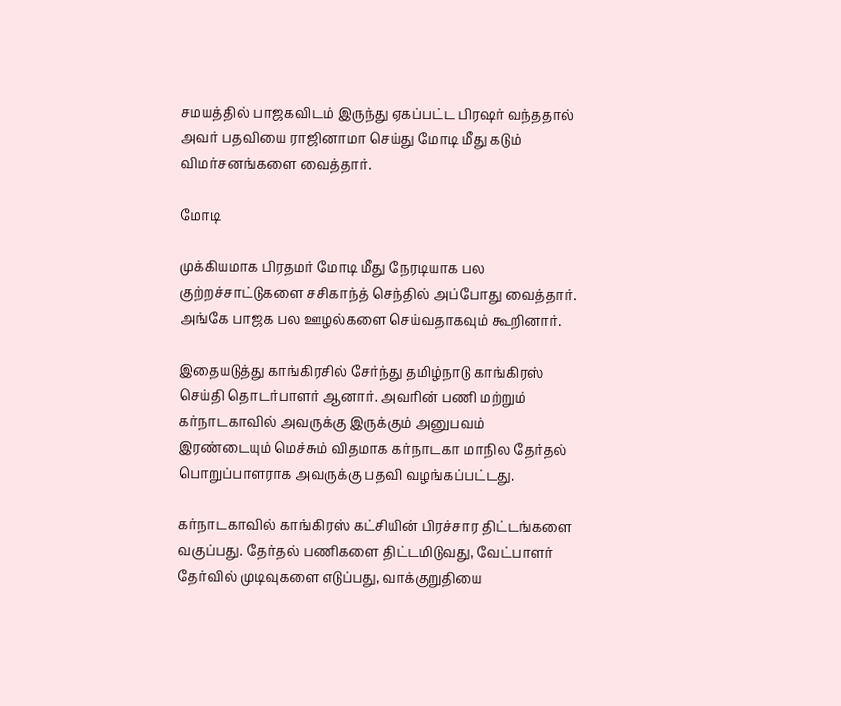சமயத்தில் பாஜகவிடம் இருந்து ஏகப்பட்ட பிரஷர் வந்ததால் அவர் பதவியை ராஜினாமா செய்து மோடி மீது கடும் விமர்சனங்களை வைத்தார்.

மோடி

முக்கியமாக பிரதமர் மோடி மீது நேரடியாக பல குற்றச்சாட்டுகளை சசிகாந்த் செந்தில் அப்போது வைத்தார். அங்கே பாஜக பல ஊழல்களை செய்வதாகவும் கூறினார்.

இதையடுத்து காங்கிரசில் சேர்ந்து தமிழ்நாடு காங்கிரஸ் செய்தி தொடர்பாளர் ஆனார். அவரின் பணி மற்றும் கர்நாடகாவில் அவருக்கு இருக்கும் அனுபவம் இரண்டையும் மெச்சும் விதமாக கர்நாடகா மாநில தேர்தல் பொறுப்பாளராக அவருக்கு பதவி வழங்கப்பட்டது.

கர்நாடகாவில் காங்கிரஸ் கட்சியின் பிரச்சார திட்டங்களை வகுப்பது. தேர்தல் பணிகளை திட்டமிடுவது, வேட்பாளர் தேர்வில் முடிவுகளை எடுப்பது, வாக்குறுதியை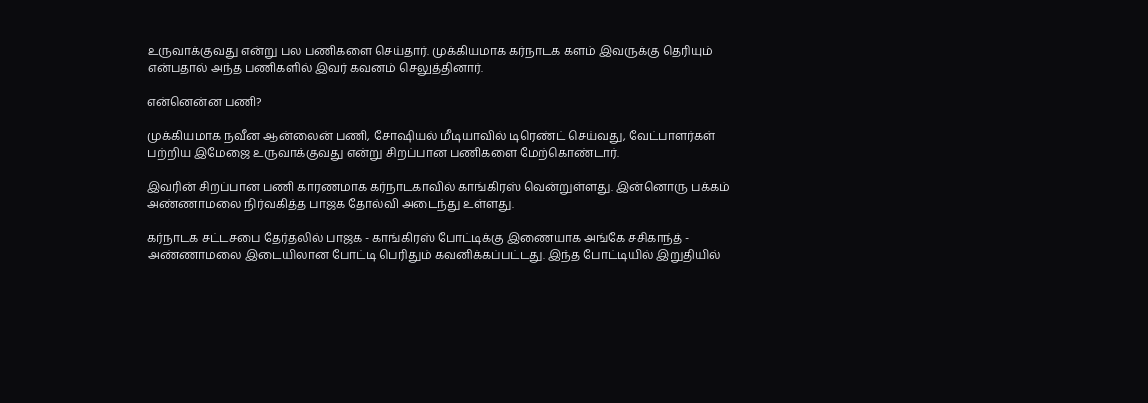உருவாக்குவது என்று பல பணிகளை செய்தார். முக்கியமாக கர்நாடக களம் இவருக்கு தெரியும் என்பதால் அந்த பணிகளில் இவர் கவனம் செலுத்தினார்.

என்னென்ன பணி?

முக்கியமாக நவீன ஆன்லைன் பணி, சோஷியல் மீடியாவில் டிரெண்ட் செய்வது, வேட்பாளர்கள் பற்றிய இமேஜை உருவாக்குவது என்று சிறப்பான பணிகளை மேற்கொண்டார்.

இவரின் சிறப்பான பணி காரணமாக கர்நாடகாவில் காங்கிரஸ் வென்றுள்ளது. இன்னொரு பக்கம் அண்ணாமலை நிர்வகித்த பாஜக தோல்வி அடைந்து உள்ளது.

கர்நாடக சட்டசபை தேர்தலில் பாஜக - காங்கிரஸ் போட்டிக்கு இணையாக அங்கே சசிகாந்த் - அண்ணாமலை இடையிலான போட்டி பெரிதும் கவனிக்கப்பட்டது. இந்த போட்டியில் இறுதியில்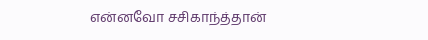என்னவோ சசிகாந்த்தான்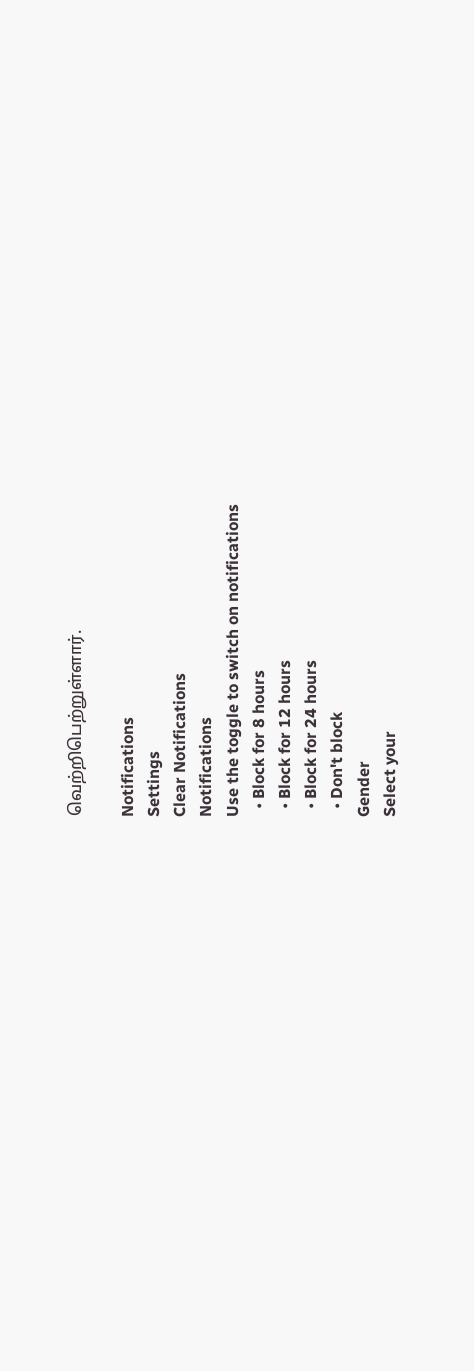வெற்றிபெற்றுள்ளார்.

Notifications
Settings
Clear Notifications
Notifications
Use the toggle to switch on notifications
  • Block for 8 hours
  • Block for 12 hours
  • Block for 24 hours
  • Don't block
Gender
Select your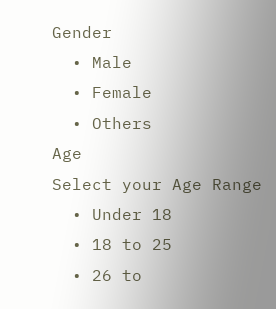Gender
  • Male
  • Female
  • Others
Age
Select your Age Range
  • Under 18
  • 18 to 25
  • 26 to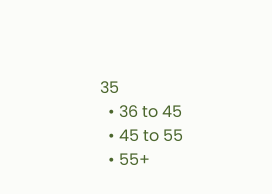35
  • 36 to 45
  • 45 to 55
  • 55+